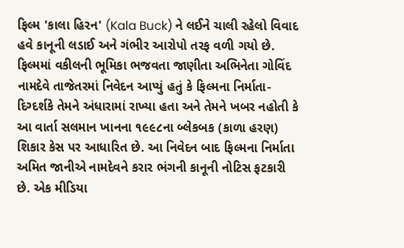ફિલ્મ 'કાલા હિરન' (Kala Buck) ને લઈને ચાલી રહેલો વિવાદ હવે કાનૂની લડાઈ અને ગંભીર આરોપો તરફ વળી ગયો છે. ફિલ્મમાં વકીલની ભૂમિકા ભજવતા જાણીતા અભિનેતા ગોવિંદ નામદેવે તાજેતરમાં નિવેદન આપ્યું હતું કે ફિલ્મના નિર્માતા-દિગ્દર્શકે તેમને અંધારામાં રાખ્યા હતા અને તેમને ખબર નહોતી કે આ વાર્તા સલમાન ખાનના ૧૯૯૮ના બ્લેકબક (કાળા હરણ) શિકાર કેસ પર આધારિત છે. આ નિવેદન બાદ ફિલ્મના નિર્માતા અમિત જાનીએ નામદેવને કરાર ભંગની કાનૂની નોટિસ ફટકારી છે. એક મીડિયા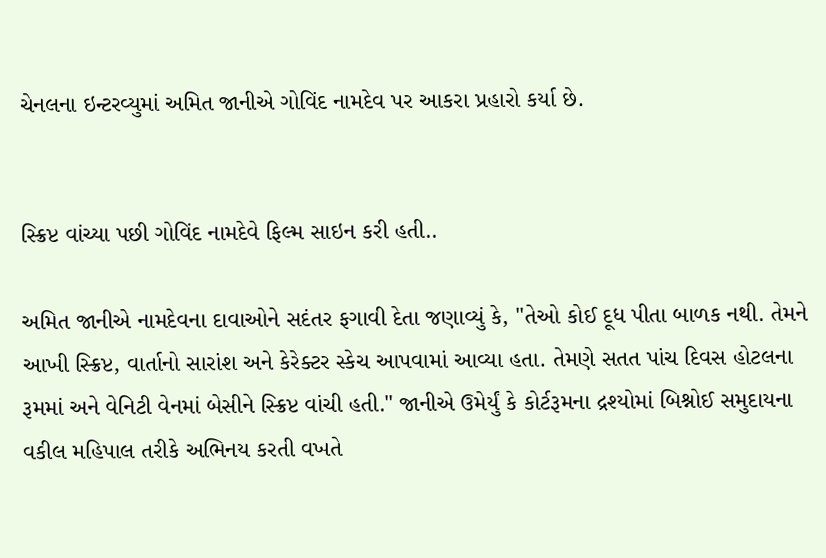ચેનલના ઇન્ટરવ્યુમાં અમિત જાનીએ ગોવિંદ નામદેવ પર આકરા પ્રહારો કર્યા છે.


સ્ક્રિપ્ટ વાંચ્યા પછી ગોવિંદ નામદેવે ફિલ્મ સાઇન કરી હતી..

અમિત જાનીએ નામદેવના દાવાઓને સદંતર ફગાવી દેતા જણાવ્યું કે, "તેઓ કોઈ દૂધ પીતા બાળક નથી. તેમને આખી સ્ક્રિપ્ટ, વાર્તાનો સારાંશ અને કેરેક્ટર સ્કેચ આપવામાં આવ્યા હતા. તેમણે સતત પાંચ દિવસ હોટલના રૂમમાં અને વેનિટી વેનમાં બેસીને સ્ક્રિપ્ટ વાંચી હતી." જાનીએ ઉમેર્યું કે કોર્ટરૂમના દ્રશ્યોમાં બિશ્નોઈ સમુદાયના વકીલ મહિપાલ તરીકે અભિનય કરતી વખતે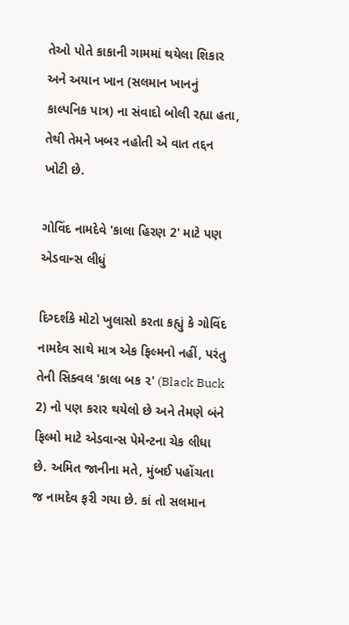તેઓ પોતે કાકાની ગામમાં થયેલા શિકાર અને અયાન ખાન (સલમાન ખાનનું કાલ્પનિક પાત્ર) ના સંવાદો બોલી રહ્યા હતા, તેથી તેમને ખબર નહોતી એ વાત તદ્દન ખોટી છે.

ગોવિંદ નામદેવે 'કાલા હિરણ 2' માટે પણ એડવાન્સ લીધું

દિગ્દર્શકે મોટો ખુલાસો કરતા કહ્યું કે ગોવિંદ નામદેવ સાથે માત્ર એક ફિલ્મનો નહીં, પરંતુ તેની સિક્વલ 'કાલા બક ૨' (Black Buck 2) નો પણ કરાર થયેલો છે અને તેમણે બંને ફિલ્મો માટે એડવાન્સ પેમેન્ટના ચેક લીધા છે. અમિત જાનીના મતે, મુંબઈ પહોંચતા જ નામદેવ ફરી ગયા છે. કાં તો સલમાન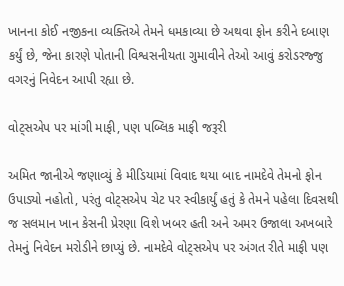ખાનના કોઈ નજીકના વ્યક્તિએ તેમને ધમકાવ્યા છે અથવા ફોન કરીને દબાણ કર્યું છે, જેના કારણે પોતાની વિશ્વસનીયતા ગુમાવીને તેઓ આવું કરોડરજ્જુ વગરનું નિવેદન આપી રહ્યા છે.

વોટ્સએપ પર માંગી માફી, પણ પબ્લિક માફી જરૂરી

અમિત જાનીએ જણાવ્યું કે મીડિયામાં વિવાદ થયા બાદ નામદેવે તેમનો ફોન ઉપાડ્યો નહોતો, પરંતુ વોટ્સએપ ચેટ પર સ્વીકાર્યું હતું કે તેમને પહેલા દિવસથી જ સલમાન ખાન કેસની પ્રેરણા વિશે ખબર હતી અને અમર ઉજાલા અખબારે તેમનું નિવેદન મરોડીને છાપ્યું છે. નામદેવે વોટ્સએપ પર અંગત રીતે માફી પણ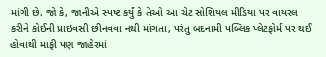માંગી છે. જો કે, જાનીએ સ્પષ્ટ કર્યું કે તેઓ આ ચેટ સોશિયલ મીડિયા પર વાયરલ કરીને કોઈની પ્રાઇવસી છીનવવા નથી માંગતા, પરંતુ બદનામી પબ્લિક પ્લેટફોર્મ પર થઈ હોવાથી માફી પણ જાહેરમાં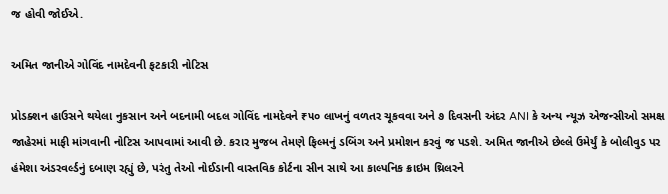જ હોવી જોઈએ.

અમિત જાનીએ ગોવિંદ નામદેવની ફટકારી નોટિસ

પ્રોડક્શન હાઉસને થયેલા નુકસાન અને બદનામી બદલ ગોવિંદ નામદેવને ₹૫૦ લાખનું વળતર ચૂકવવા અને ૭ દિવસની અંદર ANI કે અન્ય ન્યૂઝ એજન્સીઓ સમક્ષ જાહેરમાં માફી માંગવાની નોટિસ આપવામાં આવી છે. કરાર મુજબ તેમણે ફિલ્મનું ડબિંગ અને પ્રમોશન કરવું જ પડશે. અમિત જાનીએ છેલ્લે ઉમેર્યું કે બોલીવુડ પર હંમેશા અંડરવર્લ્ડનું દબાણ રહ્યું છે, પરંતુ તેઓ નોઈડાની વાસ્તવિક કોર્ટના સીન સાથે આ કાલ્પનિક ક્રાઇમ થ્રિલરને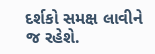દર્શકો સમક્ષ લાવીને જ રહેશે.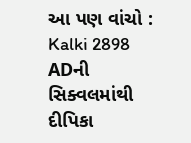આ પણ વાંચો : Kalki 2898 ADની સિક્વલમાંથી દીપિકા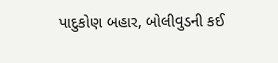પાદુકોણ બહાર, બોલીવુડની કઈ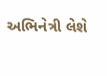અભિનેત્રી લેશે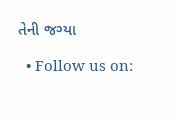તેની જગ્યા

  • Follow us on: